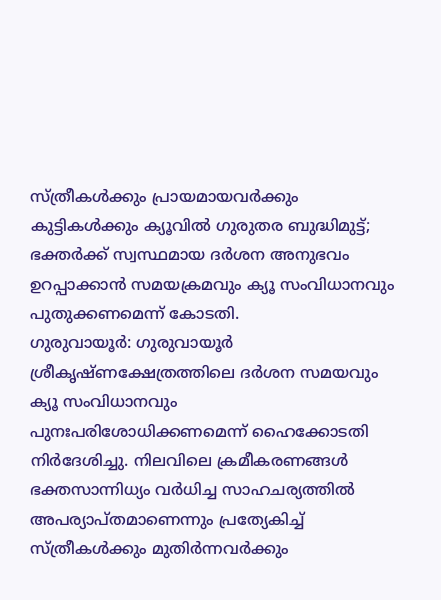സ്ത്രീകൾക്കും പ്രായമായവർക്കും കുട്ടികൾക്കും ക്യൂവിൽ ഗുരുതര ബുദ്ധിമുട്ട്; ഭക്തർക്ക് സ്വസ്ഥമായ ദർശന അനുഭവം ഉറപ്പാക്കാൻ സമയക്രമവും ക്യൂ സംവിധാനവും പുതുക്കണമെന്ന് കോടതി.
ഗുരുവായൂർ: ഗുരുവായൂർ ശ്രീകൃഷ്ണക്ഷേത്രത്തിലെ ദർശന സമയവും ക്യൂ സംവിധാനവും പുനഃപരിശോധിക്കണമെന്ന് ഹൈക്കോടതി നിർദേശിച്ചു. നിലവിലെ ക്രമീകരണങ്ങൾ ഭക്തസാന്നിധ്യം വർധിച്ച സാഹചര്യത്തിൽ അപര്യാപ്തമാണെന്നും പ്രത്യേകിച്ച് സ്ത്രീകൾക്കും മുതിർന്നവർക്കും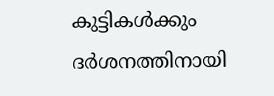കുട്ടികൾക്കും ദർശനത്തിനായി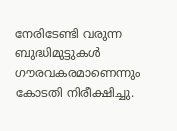നേരിടേണ്ടി വരുന്ന ബുദ്ധിമുട്ടുകൾ ഗൗരവകരമാണെന്നും കോടതി നിരീക്ഷിച്ചു.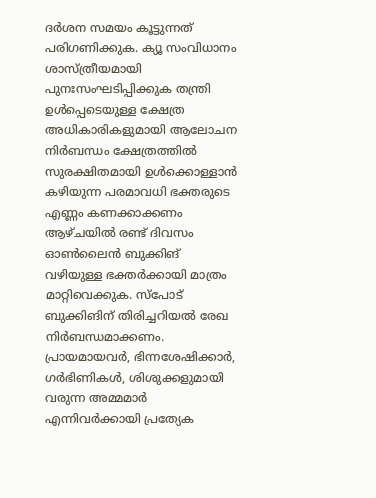ദർശന സമയം കൂട്ടുന്നത് പരിഗണിക്കുക. ക്യൂ സംവിധാനം ശാസ്ത്രീയമായി പുനഃസംഘടിപ്പിക്കുക തന്ത്രി ഉൾപ്പെടെയുള്ള ക്ഷേത്ര അധികാരികളുമായി ആലോചന നിർബന്ധം ക്ഷേത്രത്തിൽ സുരക്ഷിതമായി ഉൾക്കൊള്ളാൻ കഴിയുന്ന പരമാവധി ഭക്തരുടെ എണ്ണം കണക്കാക്കണം ആഴ്ചയിൽ രണ്ട് ദിവസം ഓൺലൈൻ ബുക്കിങ് വഴിയുള്ള ഭക്തർക്കായി മാത്രം മാറ്റിവെക്കുക. സ്പോട് ബുക്കിങിന് തിരിച്ചറിയൽ രേഖ നിർബന്ധമാക്കണം. പ്രായമായവർ, ഭിന്നശേഷിക്കാർ, ഗർഭിണികൾ, ശിശുക്കളുമായി വരുന്ന അമ്മമാർ എന്നിവർക്കായി പ്രത്യേക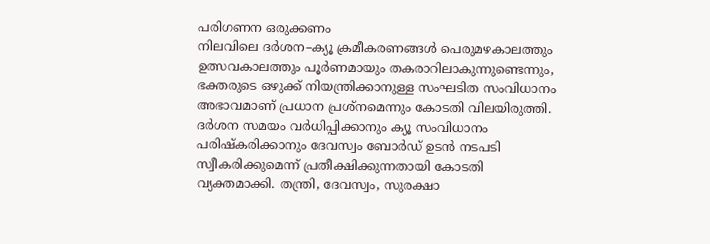പരിഗണന ഒരുക്കണം
നിലവിലെ ദർശന–ക്യൂ ക്രമീകരണങ്ങൾ പെരുമഴകാലത്തും ഉത്സവകാലത്തും പൂർണമായും തകരാറിലാകുന്നുണ്ടെന്നും, ഭക്തരുടെ ഒഴുക്ക് നിയന്ത്രിക്കാനുള്ള സംഘടിത സംവിധാനം അഭാവമാണ് പ്രധാന പ്രശ്നമെന്നും കോടതി വിലയിരുത്തി.
ദർശന സമയം വർധിപ്പിക്കാനും ക്യൂ സംവിധാനം പരിഷ്കരിക്കാനും ദേവസ്വം ബോർഡ് ഉടൻ നടപടി സ്വീകരിക്കുമെന്ന് പ്രതീക്ഷിക്കുന്നതായി കോടതി വ്യക്തമാക്കി. തന്ത്രി, ദേവസ്വം, സുരക്ഷാ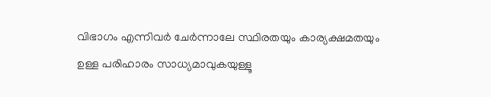വിഭാഗം എന്നിവർ ചേർന്നാലേ സ്ഥിരതയും കാര്യക്ഷമതയും ഉള്ള പരിഹാരം സാധ്യമാവുകയുള്ളൂ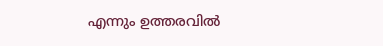എന്നും ഉത്തരവിൽ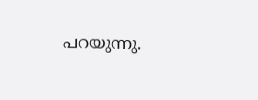പറയുന്നു.